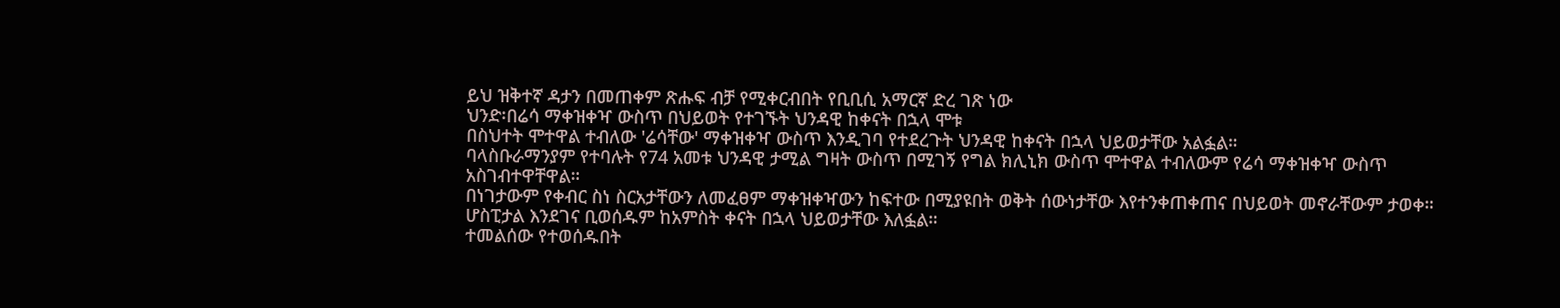ይህ ዝቅተኛ ዳታን በመጠቀም ጽሑፍ ብቻ የሚቀርብበት የቢቢሲ አማርኛ ድረ ገጽ ነው
ህንድ፡በሬሳ ማቀዝቀዣ ውስጥ በህይወት የተገኙት ህንዳዊ ከቀናት በኋላ ሞቱ
በስህተት ሞተዋል ተብለው 'ሬሳቸው' ማቀዝቀዣ ውስጥ እንዲገባ የተደረጉት ህንዳዊ ከቀናት በኋላ ህይወታቸው አልፏል።
ባላስቡራማንያም የተባሉት የ74 አመቱ ህንዳዊ ታሚል ግዛት ውስጥ በሚገኝ የግል ክሊኒክ ውስጥ ሞተዋል ተብለውም የሬሳ ማቀዝቀዣ ውስጥ አስገብተዋቸዋል።
በነገታውም የቀብር ስነ ስርአታቸውን ለመፈፀም ማቀዝቀዣውን ከፍተው በሚያዩበት ወቅት ሰውነታቸው እየተንቀጠቀጠና በህይወት መኖራቸውም ታወቀ።
ሆስፒታል እንደገና ቢወሰዱም ከአምስት ቀናት በኋላ ህይወታቸው እለፏል።
ተመልሰው የተወሰዱበት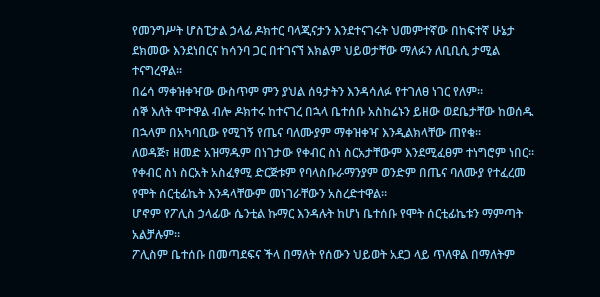የመንግሥት ሆስፒታል ኃላፊ ዶክተር ባላጂናታን እንደተናገሩት ህመምተኛው በከፍተኛ ሁኔታ ደክመው እንደነበርና ከሳንባ ጋር በተገናኘ እክልም ህይወታቸው ማለፉን ለቢቢሲ ታሚል ተናግረዋል።
በሬሳ ማቀዝቀዣው ውስጥም ምን ያህል ሰዓታትን እንዳሳለፉ የተገለፀ ነገር የለም።
ሰኞ እለት ሞተዋል ብሎ ዶክተሩ ከተናገረ በኋላ ቤተሰቡ አስከሬኑን ይዘው ወደቤታቸው ከወሰዱ በኋላም በአካባቢው የሚገኝ የጤና ባለሙያም ማቀዝቀዣ እንዲልክላቸው ጠየቁ።
ለወዳጅ፣ ዘመድ አዝማዱም በነገታው የቀብር ስነ ስርአታቸውም እንደሚፈፀም ተነግሮም ነበር።
የቀብር ስነ ስርአት አስፈፃሚ ድርጅቱም የባላስቡራማንያም ወንድም በጤና ባለሙያ የተፈረመ የሞት ሰርቲፊኬት እንዳላቸውም መነገራቸውን አስረድተዋል።
ሆኖም የፖሊስ ኃላፊው ሴንቲል ኩማር እንዳሉት ከሆነ ቤተሰቡ የሞት ሰርቲፊኬቱን ማምጣት አልቻሉም።
ፖሊስም ቤተሰቡ በመጣደፍና ችላ በማለት የሰውን ህይወት አደጋ ላይ ጥለዋል በማለትም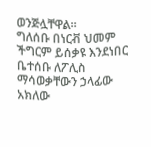ወንጅሏቸዋል።
ግለሰቡ በነርቭ ህመም ችግርም ይሰቃዩ እንደነበር ቤተሰቡ ለፖሊስ ማሳወቃቸውን ኃላፊው አክለው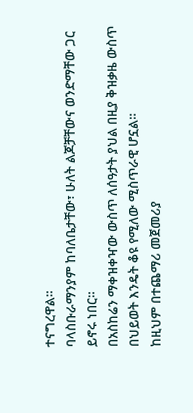ተናግረዋል።
ባላስቡራማንያም ከባለቤታቸው፣ ሁለት ልጆቻቸውና ወንድማቸው ጋር ይኖሩ ነበር።
በአስከሬን ማቀዝቀዣው ውስጥ ለሰዓታት ያህል በዚያ ቅዝቃዜ ውስጥ በህይወት እንዴት ቆዩ የሚለው ሚስጥራዊ ሆኗል።
ከዚህም በተጨማሪ መጀመሪያ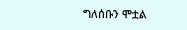ግለሰቡን ሞቷል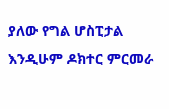ያለው የግል ሆስፒታል እንዲሁም ዶክተር ምርመራ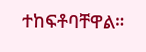ተከፍቶባቸዋል።